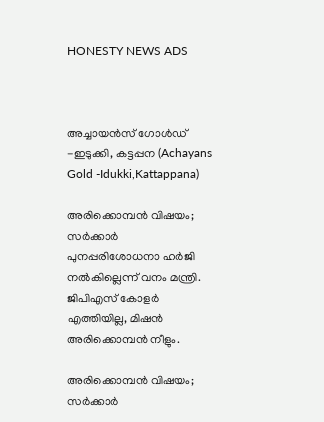HONESTY NEWS ADS



അച്ചായൻസ് ഗോൾഡ് -ഇടുക്കി, കട്ടപ്പന (Achayans Gold -Idukki,Kattappana)

അരിക്കൊമ്പൻ വിഷയം; സർക്കാർ പുനപ്പരിശോധനാ ഹർജി നൽകില്ലെന്ന് വനം മന്ത്രി. ജിപിഎസ് കോളർ എത്തിയില്ല, മിഷൻ അരിക്കൊമ്പൻ നീളും.

അരിക്കൊമ്പൻ വിഷയം; സർക്കാർ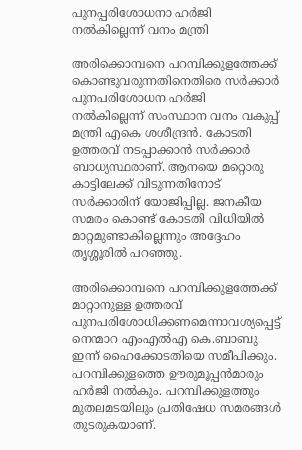പുനപ്പരിശോധനാ ഹർജി നൽകില്ലെന്ന് വനം മന്ത്രി

അരിക്കൊമ്പനെ പറമ്പിക്കുളത്തേക്ക് കൊണ്ടുവരുന്നതിനെതിരെ സർക്കാർ പുനപരിശോധന ഹർജി നൽകില്ലെന്ന് സംസ്ഥാന വനം വകുപ്പ് മന്ത്രി എകെ ശശീന്ദ്രൻ. കോടതി ഉത്തരവ് നടപ്പാക്കാൻ സർക്കാർ ബാധ്യസ്ഥരാണ്. ആനയെ മറ്റൊരു കാട്ടിലേക്ക് വിടുന്നതിനോട് സർക്കാരിന് യോജിപ്പില്ല. ജനകീയ സമരം കൊണ്ട് കോടതി വിധിയിൽ മാറ്റമുണ്ടാകില്ലെന്നും അദ്ദേഹം തൃശ്ശൂരിൽ പറഞ്ഞു.

അരിക്കൊമ്പനെ പറമ്പിക്കുളത്തേക്ക് മാറ്റാനുള്ള ഉത്തരവ് പുനപരിശോധിക്കണമെന്നാവശ്യപ്പെട്ട് നെന്മാറ എംഎൽഎ കെ.ബാബു ഇന്ന് ഹൈക്കോടതിയെ സമീപിക്കും. പറമ്പിക്കുളത്തെ ഊരുമൂപ്പൻമാരും ഹർജി നൽകും. പറമ്പിക്കുളത്തും മുതലമടയിലും പ്രതിഷേധ സമരങ്ങൾ തുടരുകയാണ്.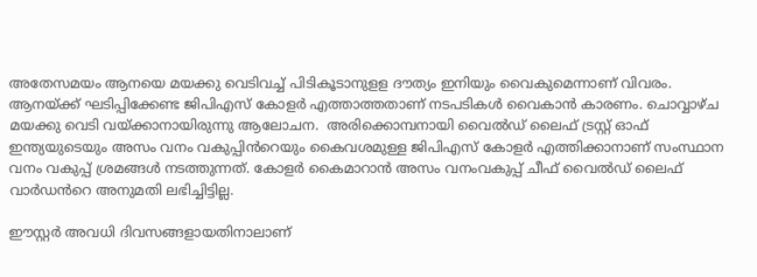അതേസമയം ആനയെ മയക്കു വെടിവച്ച് പിടികൂടാനുളള ദൗത്യം ഇനിയും വൈകുമെന്നാണ് വിവരം. ആനയ്ക്ക് ഘടിപ്പിക്കേണ്ട ജിപിഎസ് കോളർ എത്താത്തതാണ് നടപടികൾ വൈകാൻ കാരണം. ചൊവ്വാഴ്ച മയക്കു വെടി വയ്ക്കാനായിരുന്നു ആലോചന.  അരിക്കൊമ്പനായി വൈൽഡ് ലൈഫ് ട്രസ്റ്റ് ഓഫ് ഇന്ത്യയുടെയും അസം വനം വകുപ്പിൻറെയും കൈവശമുള്ള ജിപിഎസ് കോളർ എത്തിക്കാനാണ് സംസ്ഥാന വനം വകുപ്പ് ശ്രമങ്ങൾ നടത്തുന്നത്. കോളർ കൈമാറാൻ അസം വനംവകുപ്പ് ചീഫ് വൈൽഡ് ലൈഫ് വാർഡൻറെ അനുമതി ലഭിച്ചിട്ടില്ല.

ഈസ്റ്റർ അവധി ദിവസങ്ങളായതിനാലാണ്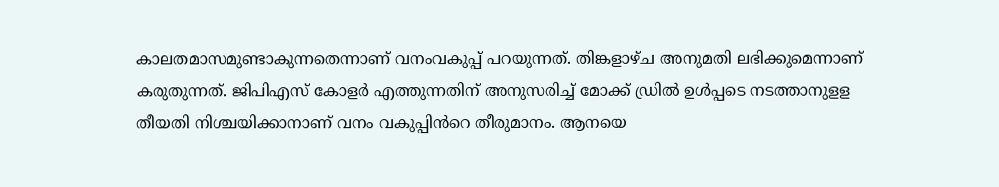കാലതമാസമുണ്ടാകുന്നതെന്നാണ് വനംവകുപ്പ് പറയുന്നത്. തിങ്കളാഴ്ച അനുമതി ലഭിക്കുമെന്നാണ് കരുതുന്നത്. ജിപിഎസ് കോളർ എത്തുന്നതിന് അനുസരിച്ച് മോക്ക് ഡ്രിൽ ഉൾപ്പടെ നടത്താനുളള തീയതി നിശ്ചയിക്കാനാണ് വനം വകുപ്പിൻറെ തീരുമാനം. ആനയെ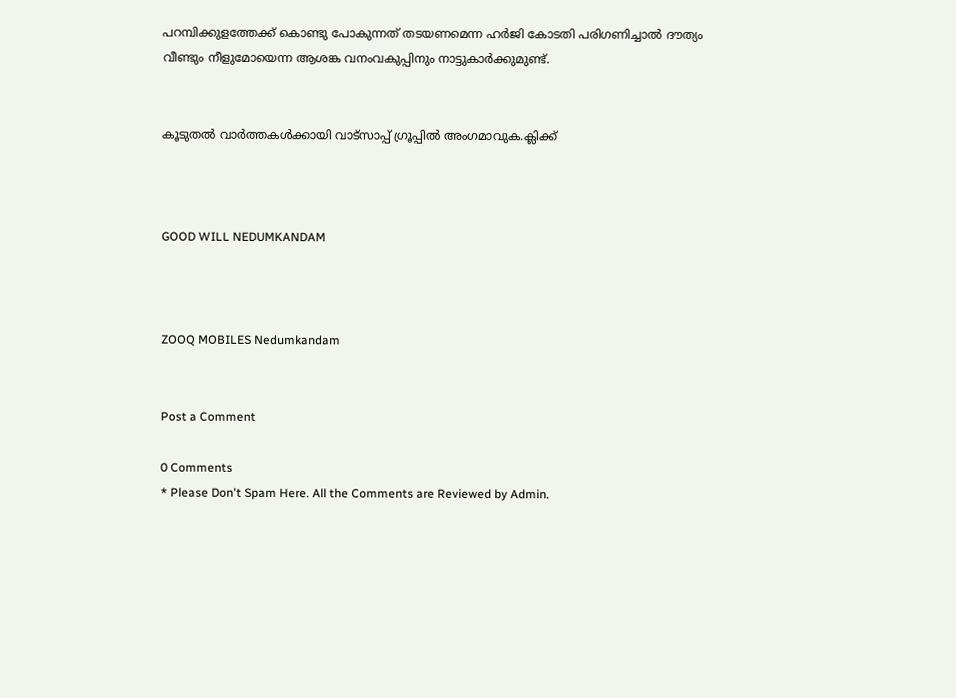പറമ്പിക്കുളത്തേക്ക് കൊണ്ടു പോകുന്നത് തട‍യണമെന്ന ഹർജി കോടതി പരിഗണിച്ചാൽ ദൗത്യം വീണ്ടും നീളുമോയെന്ന ആശങ്ക വനംവകുപ്പിനും നാട്ടുകാർക്കുമുണ്ട്.


കൂടുതൽ വാർത്തകൾക്കായി വാട്‌സാപ്പ് ഗ്രൂപ്പിൽ അംഗമാവുക.ക്ലിക്ക്



GOOD WILL NEDUMKANDAM



ZOOQ MOBILES Nedumkandam


Post a Comment

0 Comments
* Please Don't Spam Here. All the Comments are Reviewed by Admin.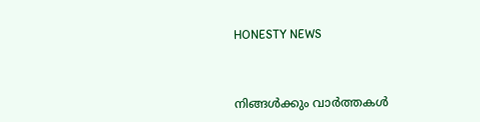HONESTY NEWS



നിങ്ങൾക്കും വാർത്തകൾ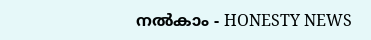നൽകാം - HONESTY NEWS